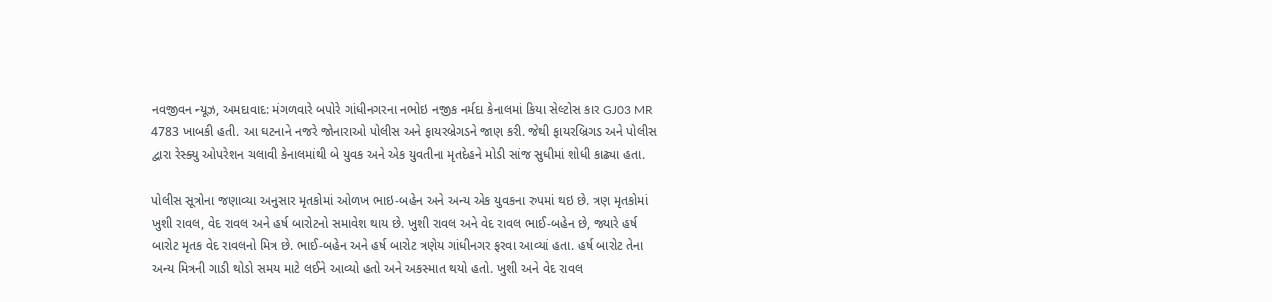નવજીવન ન્યૂઝ, અમદાવાદ: મંગળવારે બપોરે ગાંધીનગરના નભોઇ નજીક નર્મદા કેનાલમાં કિયા સેલ્ટોસ કાર GJ03 MR 4783 ખાબકી હતી. આ ઘટનાને નજરે જોનારાઓ પોલીસ અને ફાયરબ્રેગડને જાણ કરી. જેથી ફાયરબ્રિગડ અને પોલીસ દ્વારા રેસ્ક્યુ ઓપરેશન ચલાવી કેનાલમાંથી બે યુવક અને એક યુવતીના મૃતદેહને મોડી સાંજ સુધીમાં શોધી કાઢ્યા હતા.

પોલીસ સૂત્રોના જણાવ્યા અનુસાર મૃતકોમાં ઓળખ ભાઇ-બહેન અને અન્ય એક યુવકના રુપમાં થઇ છે. ત્રણ મૃતકોમાં ખુશી રાવલ, વેદ રાવલ અને હર્ષ બારોટનો સમાવેશ થાય છે. ખુશી રાવલ અને વેદ રાવલ ભાઈ-બહેન છે, જ્યારે હર્ષ બારોટ મૃતક વેદ રાવલનો મિત્ર છે. ભાઈ-બહેન અને હર્ષ બારોટ ત્રણેય ગાંધીનગર ફરવા આવ્યાં હતા. હર્ષ બારોટ તેના અન્ય મિત્રની ગાડી થોડો સમય માટે લઈને આવ્યો હતો અને અકસ્માત થયો હતો. ખુશી અને વેદ રાવલ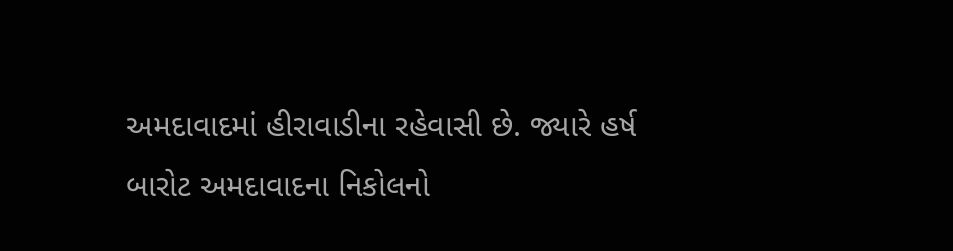અમદાવાદમાં હીરાવાડીના રહેવાસી છે. જ્યારે હર્ષ બારોટ અમદાવાદના નિકોલનો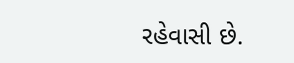રહેવાસી છે.